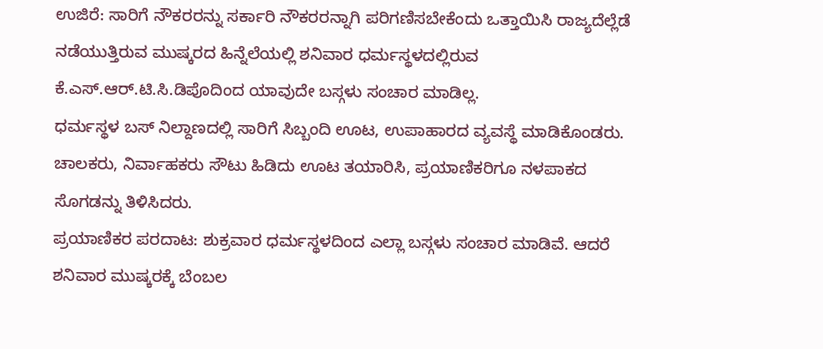ಉಜಿರೆ: ಸಾರಿಗೆ ನೌಕರರನ್ನು ಸರ್ಕಾರಿ ನೌಕರರನ್ನಾಗಿ ಪರಿಗಣಿಸಬೇಕೆಂದು ಒತ್ತಾಯಿಸಿ ರಾಜ್ಯದೆಲ್ಲೆಡೆ ನಡೆಯುತ್ತಿರುವ ಮುಷ್ಕರದ ಹಿನ್ನೆಲೆಯಲ್ಲಿ ಶನಿವಾರ ಧರ್ಮಸ್ಥಳದಲ್ಲಿರುವ ಕೆ.ಎಸ್.ಆರ್.ಟಿ.ಸಿ.ಡಿಪೊದಿಂದ ಯಾವುದೇ ಬಸ್ಗಳು ಸಂಚಾರ ಮಾಡಿಲ್ಲ.
ಧರ್ಮಸ್ಥಳ ಬಸ್ ನಿಲ್ದಾಣದಲ್ಲಿ ಸಾರಿಗೆ ಸಿಬ್ಬಂದಿ ಊಟ, ಉಪಾಹಾರದ ವ್ಯವಸ್ಥೆ ಮಾಡಿಕೊಂಡರು. ಚಾಲಕರು, ನಿರ್ವಾಹಕರು ಸೌಟು ಹಿಡಿದು ಊಟ ತಯಾರಿಸಿ, ಪ್ರಯಾಣಿಕರಿಗೂ ನಳಪಾಕದ ಸೊಗಡನ್ನು ತಿಳಿಸಿದರು.
ಪ್ರಯಾಣಿಕರ ಪರದಾಟ: ಶುಕ್ರವಾರ ಧರ್ಮಸ್ಥಳದಿಂದ ಎಲ್ಲಾ ಬಸ್ಗಳು ಸಂಚಾರ ಮಾಡಿವೆ. ಆದರೆ ಶನಿವಾರ ಮುಷ್ಕರಕ್ಕೆ ಬೆಂಬಲ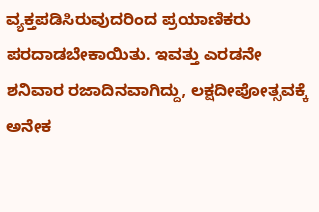ವ್ಯಕ್ತಪಡಿಸಿರುವುದರಿಂದ ಪ್ರಯಾಣಿಕರು ಪರದಾಡಬೇಕಾಯಿತು. ಇವತ್ತು ಎರಡನೇ ಶನಿವಾರ ರಜಾದಿನವಾಗಿದ್ದು, ಲಕ್ಷದೀಪೋತ್ಸವಕ್ಕೆ ಅನೇಕ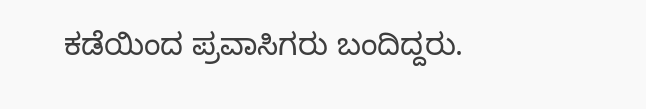ಕಡೆಯಿಂದ ಪ್ರವಾಸಿಗರು ಬಂದಿದ್ದರು.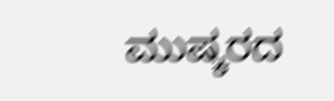ಮುಷ್ಕರದ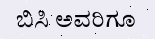ಬಿಸಿ ಅವರಿಗೂ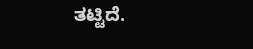ತಟ್ಟಿದೆ.